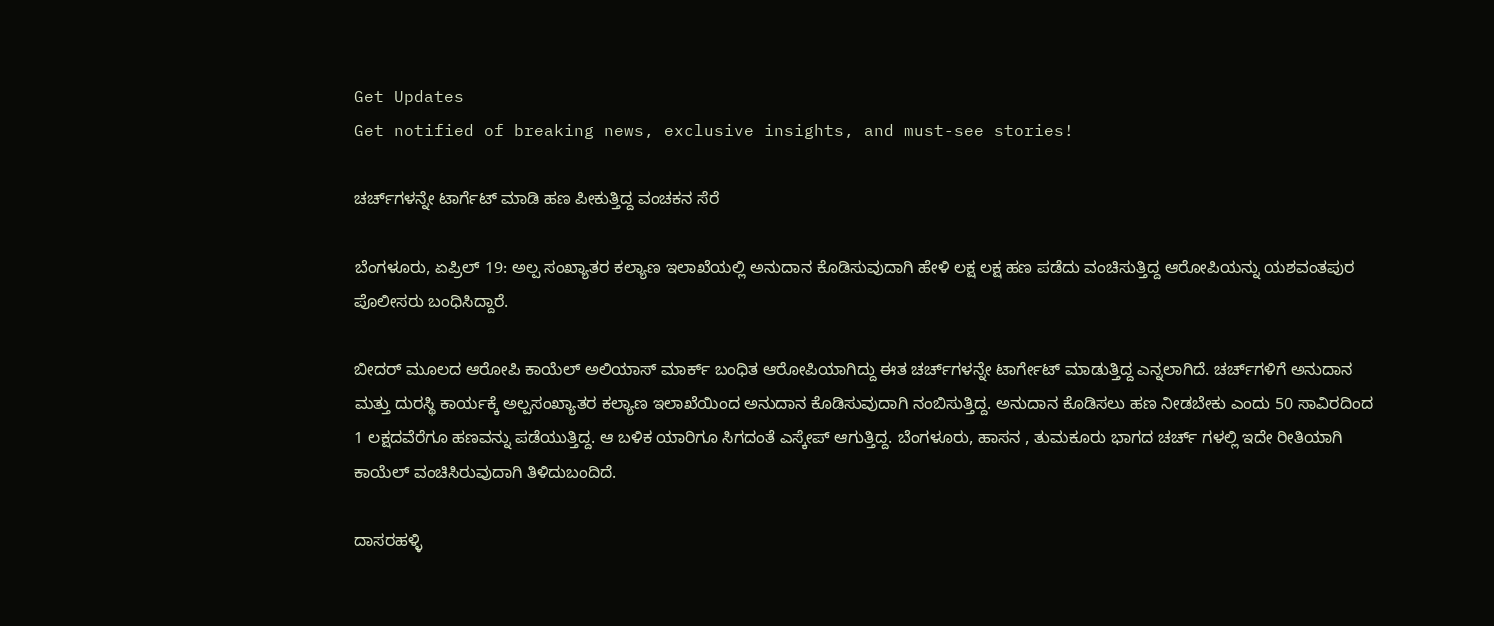Get Updates
Get notified of breaking news, exclusive insights, and must-see stories!

ಚರ್ಚ್‌ಗಳನ್ನೇ ಟಾರ್ಗೆಟ್ ಮಾಡಿ ಹಣ ಪೀಕುತ್ತಿದ್ದ ವಂಚಕನ ಸೆರೆ

ಬೆಂಗಳೂರು, ಏಪ್ರಿಲ್ 19: ಅಲ್ಪ ಸಂಖ್ಯಾತರ ಕಲ್ಯಾಣ ಇಲಾಖೆಯಲ್ಲಿ ಅನುದಾನ ಕೊಡಿಸುವುದಾಗಿ ಹೇಳಿ ಲಕ್ಷ ಲಕ್ಷ ಹಣ ಪಡೆದು ವಂಚಿಸುತ್ತಿದ್ದ ಆರೋಪಿಯನ್ನು ಯಶವಂತಪುರ ಪೊಲೀಸರು ಬಂಧಿಸಿದ್ದಾರೆ.

ಬೀದರ್ ಮೂಲದ ಆರೋಪಿ ಕಾಯೆಲ್ ಅಲಿಯಾಸ್ ಮಾರ್ಕ್ ಬಂಧಿತ ಆರೋಪಿಯಾಗಿದ್ದು ಈತ ಚರ್ಚ್‌ಗಳನ್ನೇ ಟಾರ್ಗೇಟ್ ಮಾಡುತ್ತಿದ್ದ ಎನ್ನಲಾಗಿದೆ. ಚರ್ಚ್‌ಗಳಿಗೆ ಅನುದಾನ ಮತ್ತು ದುರಸ್ಥಿ ಕಾರ್ಯಕ್ಕೆ ಅಲ್ಪ‌ಸಂಖ್ಯಾತರ ಕಲ್ಯಾಣ ಇಲಾಖೆಯಿಂದ ಅನುದಾನ ಕೊಡಿಸುವುದಾಗಿ ನಂಬಿಸುತ್ತಿದ್ದ. ಅನುದಾನ ಕೊಡಿಸಲು ಹಣ ನೀಡಬೇಕು ಎಂದು 50 ಸಾವಿರದಿಂದ 1 ಲಕ್ಷದವೆರೆಗೂ ಹಣವನ್ನು ಪಡೆಯುತ್ತಿದ್ದ. ಆ ಬಳಿಕ ಯಾರಿಗೂ ಸಿಗದಂತೆ ಎಸ್ಕೇಪ್ ಆಗುತ್ತಿದ್ದ. ಬೆಂಗಳೂರು, ಹಾಸನ , ತುಮಕೂರು ಭಾಗದ ಚರ್ಚ್ ಗಳಲ್ಲಿ ಇದೇ ರೀತಿಯಾಗಿ ಕಾಯೆಲ್ ವಂಚಿಸಿರುವುದಾಗಿ ತಿಳಿದುಬಂದಿದೆ.

ದಾಸರಹಳ್ಳಿ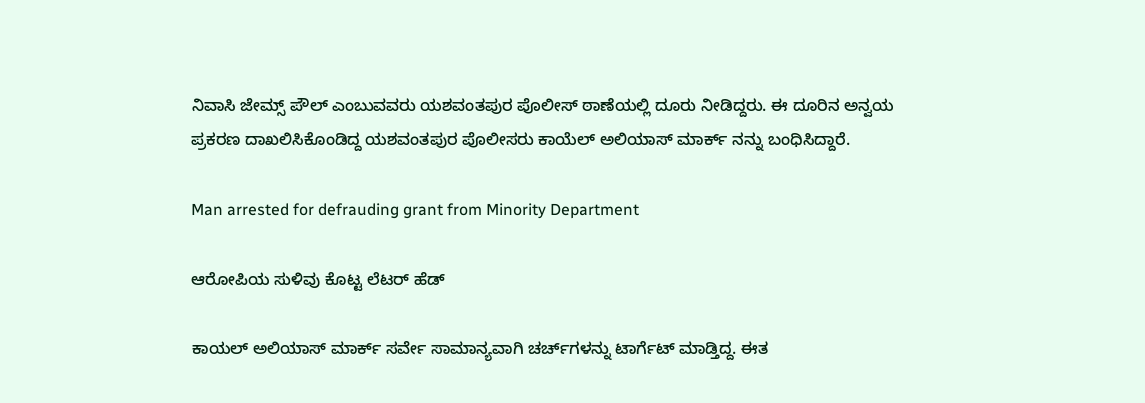ನಿವಾಸಿ ಜೇಮ್ಸ್ ಪೌಲ್ ಎಂಬುವವರು ಯಶವಂತಪುರ ಪೊಲೀಸ್ ಠಾಣೆಯಲ್ಲಿ ದೂರು ನೀಡಿದ್ದರು. ಈ ದೂರಿನ ಅನ್ವಯ ಪ್ರಕರಣ ದಾಖಲಿಸಿಕೊಂಡಿದ್ದ ಯಶವಂತಪುರ ಪೊಲೀಸರು ಕಾಯೆಲ್ ಅಲಿಯಾಸ್ ಮಾರ್ಕ್ ನನ್ನು ಬಂಧಿಸಿದ್ದಾರೆ.

Man arrested for defrauding grant from Minority Department

ಆರೋಪಿಯ ಸುಳಿವು ಕೊಟ್ಟ ಲೆಟರ್ ಹೆಡ್

ಕಾಯಲ್ ಅಲಿಯಾಸ್ ಮಾರ್ಕ್ ಸರ್ವೇ ಸಾಮಾನ್ಯವಾಗಿ ಚರ್ಚ್‌ಗಳನ್ನು ಟಾರ್ಗೆಟ್ ಮಾಡ್ತಿದ್ದ. ಈತ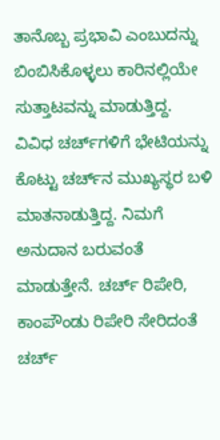ತಾನೊಬ್ಬ ಪ್ರಭಾವಿ ಎಂಬುದನ್ನು ಬಿಂಬಿಸಿಕೊಳ್ಳಲು ಕಾರಿನಲ್ಲಿಯೇ ಸುತ್ತಾಟವನ್ನು ಮಾಡುತ್ತಿದ್ದ. ವಿವಿಧ ಚರ್ಚ್‌ಗಳಿಗೆ ಭೇಟಿಯನ್ನು ಕೊಟ್ಟು ಚರ್ಚ್‌ನ ಮುಖ್ಯಸ್ಥರ ಬಳಿ ಮಾತನಾಡುತ್ತಿದ್ದ. ನಿಮಗೆ ಅನುದಾನ ಬರುವಂತೆ ಮಾಡುತ್ತೇನೆ. ಚರ್ಚ್ ರಿಪೇರಿ, ಕಾಂಪೌಂಡು ರಿಪೇರಿ ಸೇರಿದಂತೆ ಚರ್ಚ್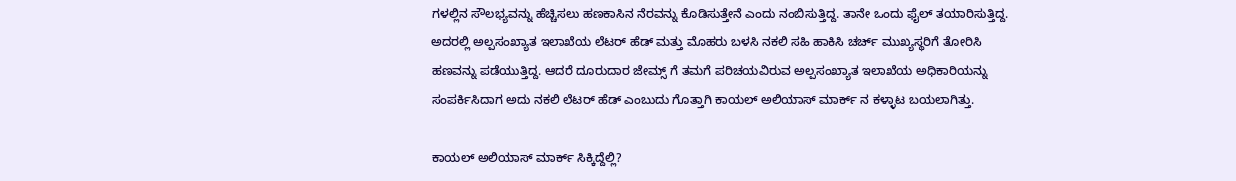ಗಳಲ್ಲಿನ ಸೌಲಭ್ಯವನ್ನು ಹೆಚ್ಚಿಸಲು ಹಣಕಾಸಿನ ನೆರವನ್ನು ಕೊಡಿಸುತ್ತೇನೆ ಎಂದು ನಂಬಿಸುತ್ತಿದ್ದ. ತಾನೇ ಒಂದು ಫೈಲ್ ತಯಾರಿಸುತ್ತಿದ್ದ. ಅದರಲ್ಲಿ ಅಲ್ಪಸಂಖ್ಯಾತ ಇಲಾಖೆಯ ಲೆಟರ್ ಹೆಡ್ ಮತ್ತು ಮೊಹರು ಬಳಸಿ ನಕಲಿ ಸಹಿ ಹಾಕಿಸಿ ಚರ್ಚ್ ಮುಖ್ಯಸ್ಥರಿಗೆ ತೋರಿಸಿ ಹಣವನ್ನು ಪಡೆಯುತ್ತಿದ್ದ. ಆದರೆ ದೂರುದಾರ ಜೇಮ್ಸ್ ಗೆ ತಮಗೆ ಪರಿಚಯವಿರುವ ಅಲ್ಪಸಂಖ್ಯಾತ ಇಲಾಖೆಯ ಅಧಿಕಾರಿಯನ್ನು ಸಂಪರ್ಕಿಸಿದಾಗ ಅದು ನಕಲಿ ಲೆಟರ್ ಹೆಡ್ ಎಂಬುದು ಗೊತ್ತಾಗಿ ಕಾಯಲ್ ಅಲಿಯಾಸ್ ಮಾರ್ಕ್ ನ ಕಳ್ಳಾಟ ಬಯಲಾಗಿತ್ತು.

ಕಾಯಲ್ ಅಲಿಯಾಸ್ ಮಾರ್ಕ್ ಸಿಕ್ಕಿದ್ದೆಲ್ಲಿ?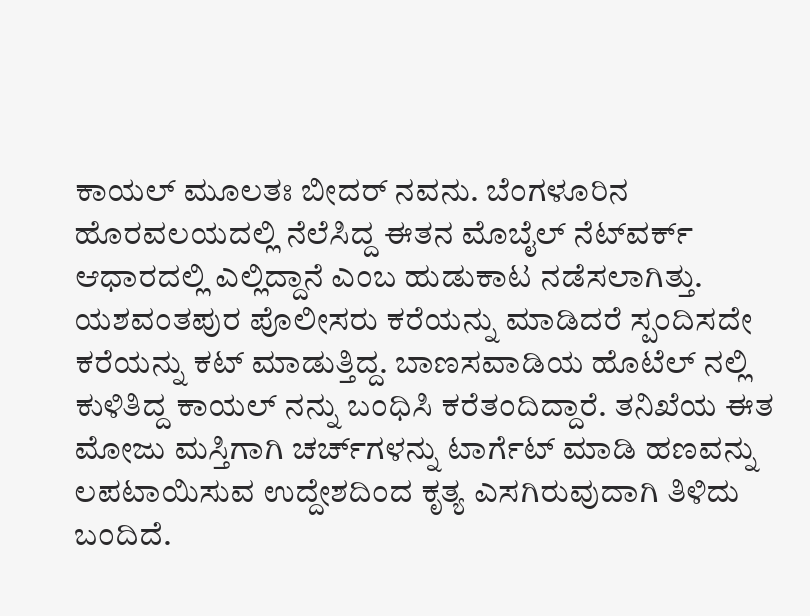ಕಾಯಲ್ ಮೂಲತಃ ಬೀದರ್ ನವನು. ಬೆಂಗಳೂರಿನ ಹೊರವಲಯದಲ್ಲಿ ನೆಲೆಸಿದ್ದ ಈತನ ಮೊಬೈಲ್ ನೆಟ್‌ವರ್ಕ್ ಆಧಾರದಲ್ಲಿ ಎಲ್ಲಿದ್ದಾನೆ ಎಂಬ ಹುಡುಕಾಟ ನಡೆಸಲಾಗಿತ್ತು. ಯಶವಂತಪುರ ಪೊಲೀಸರು ಕರೆಯನ್ನು ಮಾಡಿದರೆ ಸ್ಪಂದಿಸದೇ ಕರೆಯನ್ನು ಕಟ್ ಮಾಡುತ್ತಿದ್ದ. ಬಾಣಸವಾಡಿಯ ಹೊಟೆಲ್ ನಲ್ಲಿ ಕುಳಿತಿದ್ದ ಕಾಯಲ್ ನನ್ನು ಬಂಧಿಸಿ ಕರೆತಂದಿದ್ದಾರೆ. ತನಿಖೆಯ ಈತ ಮೋಜು ಮಸ್ತಿಗಾಗಿ ಚರ್ಚ್‌ಗಳನ್ನು ಟಾರ್ಗೆಟ್ ಮಾಡಿ ಹಣವನ್ನು ಲಪಟಾಯಿಸುವ ಉದ್ದೇಶದಿಂದ ಕೃತ್ಯ ಎಸಗಿರುವುದಾಗಿ ತಿಳಿದು ಬಂದಿದೆ.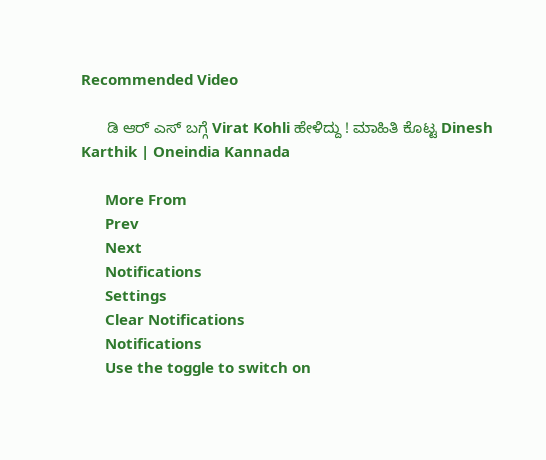Recommended Video

      ಡಿ ಆರ್ ಎಸ್ ಬಗ್ಗೆ Virat Kohli ಹೇಳಿದ್ದು ! ಮಾಹಿತಿ ಕೊಟ್ಟ Dinesh Karthik | Oneindia Kannada

      More From
      Prev
      Next
      Notifications
      Settings
      Clear Notifications
      Notifications
      Use the toggle to switch on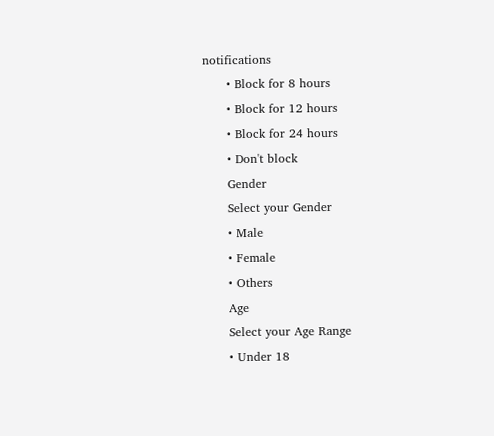notifications
      • Block for 8 hours
      • Block for 12 hours
      • Block for 24 hours
      • Don't block
      Gender
      Select your Gender
      • Male
      • Female
      • Others
      Age
      Select your Age Range
      • Under 18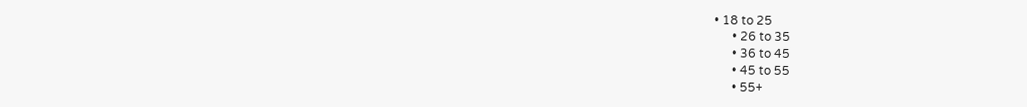• 18 to 25
      • 26 to 35
      • 36 to 45
      • 45 to 55
      • 55+